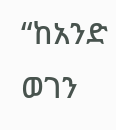“ከአንድ ወገን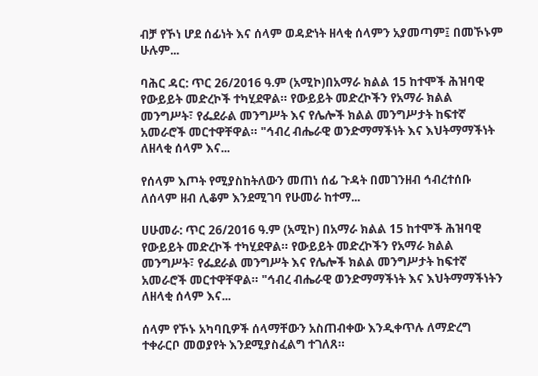ብቻ የኾነ ሆደ ሰፊነት እና ሰላም ወዳድነት ዘላቂ ሰላምን አያመጣም፤ በመኾኑም ሁሉም...

ባሕር ዳር: ጥር 26/2016 ዓ.ም (አሚኮ)በአማራ ክልል 15 ከተሞች ሕዝባዊ የውይይት መድረኮች ተካሂደዋል። የውይይት መድረኮችን የአማራ ክልል መንግሥት፣ የፌደራል መንግሥት እና የሌሎች ክልል መንግሥታት ከፍተኛ አመራሮች መርተዋቸዋል። "ኅብረ ብሔራዊ ወንድማማችነት እና እህትማማችነት ለዘላቂ ሰላም እና...

የሰላም እጦት የሚያስከትለውን መጠነ ሰፊ ጉዳት በመገንዘብ ኅብረተሰቡ ለሰላም ዘብ ሊቆም እንደሚገባ የሁመራ ከተማ...

ሀሁመራ: ጥር 26/2016 ዓ.ም (አሚኮ) በአማራ ክልል 15 ከተሞች ሕዝባዊ የውይይት መድረኮች ተካሂደዋል። የውይይት መድረኮችን የአማራ ክልል መንግሥት፣ የፌደራል መንግሥት እና የሌሎች ክልል መንግሥታት ከፍተኛ አመራሮች መርተዋቸዋል። "ኅብረ ብሔራዊ ወንድማማችነት እና እህትማማችነትን ለዘላቂ ሰላም እና...

ሰላም የኾኑ አካባቢዎች ሰላማቸውን አስጠብቀው እንዲቀጥሉ ለማድረግ ተቀራርቦ መወያየት እንደሚያስፈልግ ተገለጸ።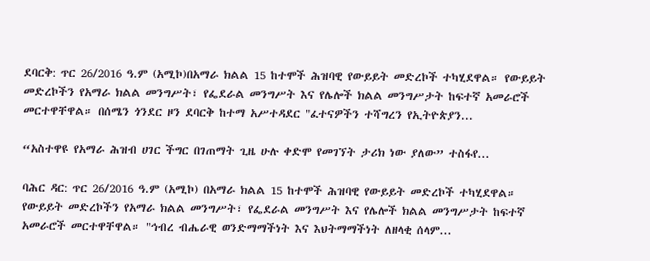ደባርቅ: ጥር 26/2016 ዓ.ም (አሚኮ)በአማራ ክልል 15 ከተሞች ሕዝባዊ የውይይት መድረኮች ተካሂደዋል። የውይይት መድረኮችን የአማራ ክልል መንግሥት፣ የፌደራል መንግሥት እና የሌሎች ክልል መንግሥታት ከፍተኛ አመራሮች መርተዋቸዋል። በሰሜን ጎንደር ዞን ደባርቅ ከተማ አሥተዳደር "ፈተናዎችን ተሻግረን የኢትዮጵያን...

“አስተዋዩ የአማራ ሕዝብ ሀገር ችግር በገጠማት ጊዜ ሁሉ ቀድሞ የመገኘት ታሪክ ነው ያለው” ተስፋየ...

ባሕር ዳር: ጥር 26/2016 ዓ.ም (አሚኮ) በአማራ ክልል 15 ከተሞች ሕዝባዊ የውይይት መድረኮች ተካሂደዋል። የውይይት መድረኮችን የአማራ ክልል መንግሥት፣ የፌደራል መንግሥት እና የሌሎች ክልል መንግሥታት ከፍተኛ አመራሮች መርተዋቸዋል። "ኅብረ ብሔራዊ ወንድማማችነት እና እህትማማችነት ለዘላቂ ሰላም...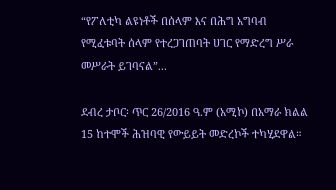“የፖለቲካ ልዩነቶች በሰላም እና በሕግ አግባብ የሚፈቱባት ሰላም የተረጋገጠባት ሀገር የማድረግ ሥራ መሥራት ይገባናል”...

ደብረ ታቦር፡ ጥር 26/2016 ዓ.ም (አሚኮ) በአማራ ክልል 15 ከተሞች ሕዝባዊ የውይይት መድረኮች ተካሂደዋል።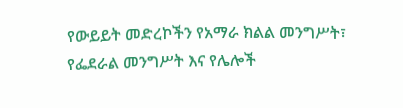የውይይት መድረኮችን የአማራ ክልል መንግሥት፣ የፌደራል መንግሥት እና የሌሎች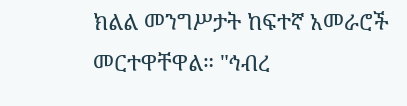ክልል መንግሥታት ከፍተኛ አመራሮች መርተዋቸዋል። "ኅብረ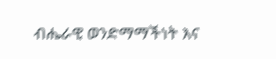ብሔራዊ ወንድማማችነት እና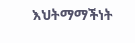እህትማማችነት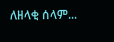ለዘላቂ ሰላም...